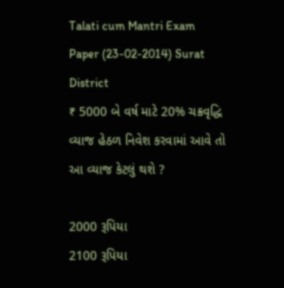Talati cum Mantri Exam Paper (23-02-2014) Surat District
₹ 5000 બે વર્ષ માટે 20% ચક્રવૃદ્ધિ વ્યાજ હેઠળ નિવેશ કરવામાં આવે તો આ વ્યાજ કેટલું થશે ?

2000 રૂપિયા
2100 રૂપિયા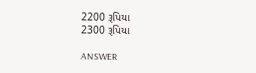2200 રૂપિયા
2300 રૂપિયા

ANSWER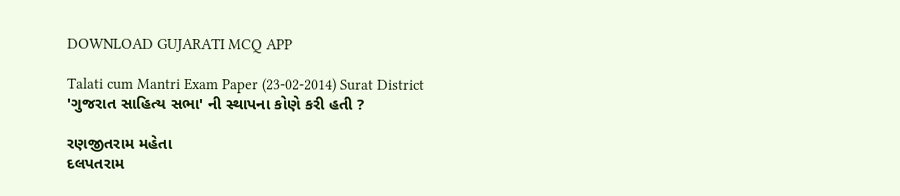DOWNLOAD GUJARATI MCQ APP

Talati cum Mantri Exam Paper (23-02-2014) Surat District
'ગુજરાત સાહિત્ય સભા' ની સ્થાપના કોણે કરી હતી ?

રણજીતરામ મહેતા
દલપતરામ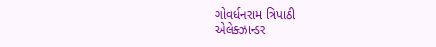ગોવર્ધનરામ ત્રિપાઠી
એલેક્ઝાન્ડર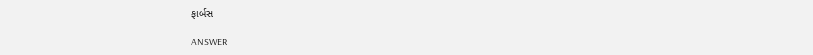ફાર્બસ

ANSWER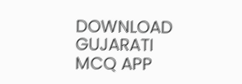DOWNLOAD GUJARATI MCQ APP